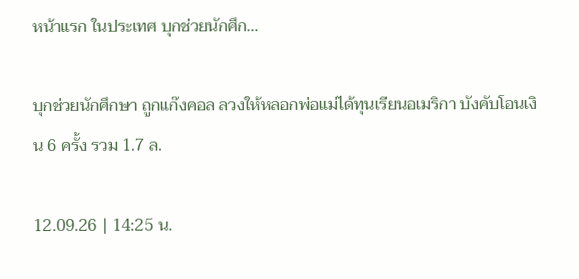หน้าแรก ในประเทศ บุกช่วยนักศึก...

บุกช่วยนักศึกษา ถูกแก๊งคอล ลวงให้หลอกพ่อแม่ได้ทุนเรียนอเมริกา บังคับโอนเงิน 6 ครั้ง รวม 1.7 ล.

12.09.26 | 14:25 น.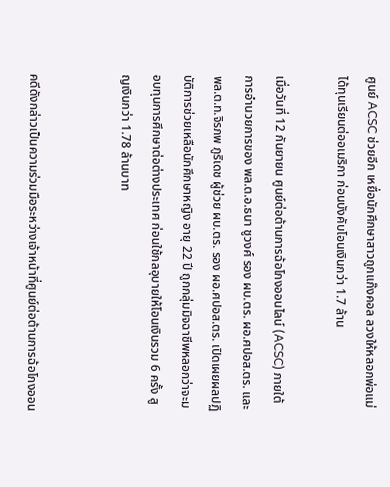ศูนย์ ACSC ช่วยอีก เหยื่อนักศึกษาสาวถูกแก๊งคอล ลวงให้หลอกพ่อแม่ได้ทุนเรียนต่ออเมริกา ก่อนบังคับโอนเงินกว่า 1.7 ล้าน

เมื่อวันที่ 12 กันยายน ศูนย์ต่อต้านการฉ้อโกงออนไลน์ (ACSC) ภายใต้การอำนวยการของ พล.ต.อ.ธนา ชูวงศ์ รอง ผบ.ตร. ผอ.ศปอส.ตร. และ พล.ต.ท.จิรภพ ภูริเดช ผู้ช่วย ผบ.ตร. รอง ผอ.ศปอส.ตร. เปิดเผยผลปฏิบัติการช่วยเหลือนักศึกษาหญิง อายุ 22 ปี ถูกกลุ่มมิจฉาชีพหลอกว่าจะมอบทุนการศึกษาต่อต่างประเทศ ก่อนใช้กลอุบายให้โอนเงินรวม 6 ครั้ง สูญเงินกว่า 1.78 ล้านบาท


คดีดังกล่าวเป็นความร่วมมือระหว่างเจ้าหน้าที่ศูนย์ต่อต้านการฉ้อโกงออน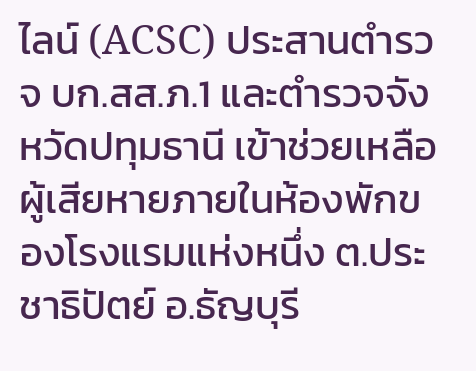ไลน์ (ACSC) ประสานตำรวจ บก.สส.ภ.1 และตำรวจจังหวัดปทุมธานี เข้าช่วยเหลือผู้เสียหายภายในห้องพักของโรงแรมแห่งหนึ่ง ต.ประชาธิปัตย์ อ.ธัญบุรี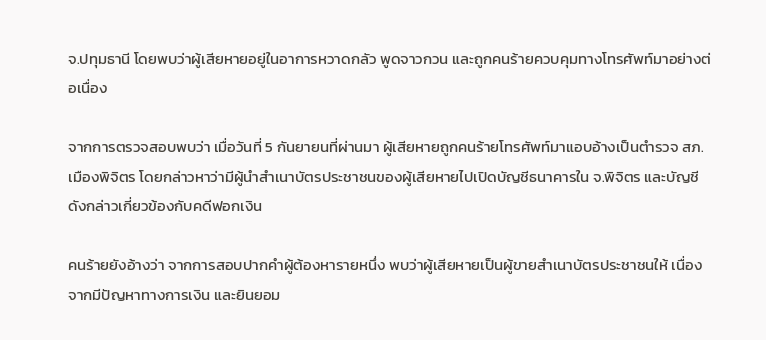จ.ปทุมธานี โดยพบว่าผู้เสียหายอยู่ในอาการหวาดกลัว พูดจาวกวน และถูกคนร้ายควบคุมทางโทรศัพท์มาอย่างต่อเนื่อง

จากการตรวจสอบพบว่า เมื่อวันที่ 5 กันยายนที่ผ่านมา ผู้เสียหายถูกคนร้ายโทรศัพท์มาแอบอ้างเป็นตำรวจ สภ.เมืองพิจิตร โดยกล่าวหาว่ามีผู้นำสำเนาบัตรประชาชนของผู้เสียหายไปเปิดบัญชีธนาคารใน จ.พิจิตร และบัญชีดังกล่าวเกี่ยวข้องกับคดีฟอกเงิน

คนร้ายยังอ้างว่า จากการสอบปากคำผู้ต้องหารายหนึ่ง พบว่าผู้เสียหายเป็นผู้ขายสำเนาบัตรประชาชนให้ เนื่องจากมีปัญหาทางการเงิน และยินยอม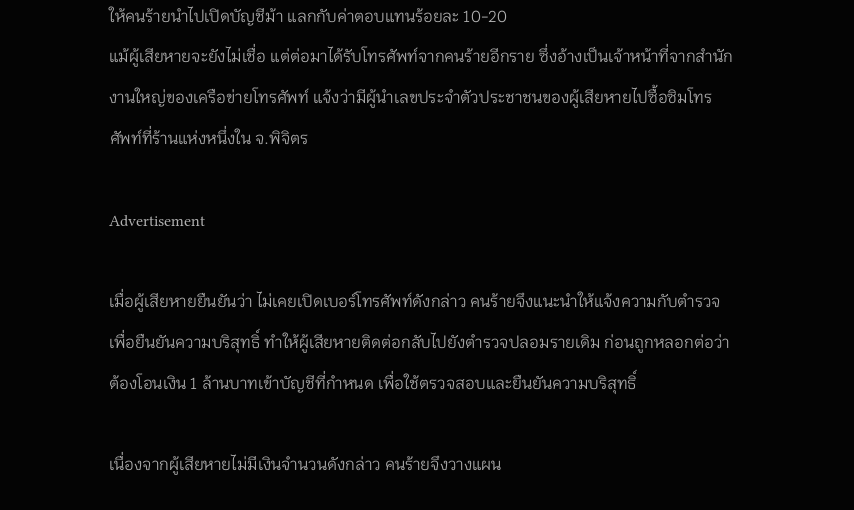ให้คนร้ายนำไปเปิดบัญชีม้า แลกกับค่าตอบแทนร้อยละ 10-20
แม้ผู้เสียหายจะยังไม่เชื่อ แต่ต่อมาได้รับโทรศัพท์จากคนร้ายอีกราย ซึ่งอ้างเป็นเจ้าหน้าที่จากสำนักงานใหญ่ของเครือข่ายโทรศัพท์ แจ้งว่ามีผู้นำเลขประจำตัวประชาชนของผู้เสียหายไปซื้อซิมโทรศัพท์ที่ร้านแห่งหนึ่งใน จ.พิจิตร

Advertisement

เมื่อผู้เสียหายยืนยันว่า ไม่เคยเปิดเบอร์โทรศัพท์ดังกล่าว คนร้ายจึงแนะนำให้แจ้งความกับตำรวจเพื่อยืนยันความบริสุทธิ์ ทำให้ผู้เสียหายติดต่อกลับไปยังตำรวจปลอมรายเดิม ก่อนถูกหลอกต่อว่าต้องโอนเงิน 1 ล้านบาทเข้าบัญชีที่กำหนด เพื่อใช้ตรวจสอบและยืนยันความบริสุทธิ์

เนื่องจากผู้เสียหายไม่มีเงินจำนวนดังกล่าว คนร้ายจึงวางแผน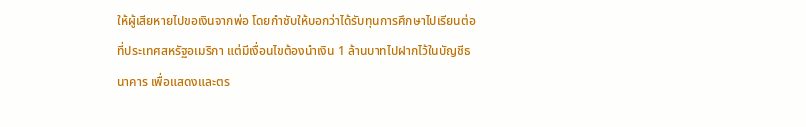ให้ผู้เสียหายไปขอเงินจากพ่อ โดยกำชับให้บอกว่าได้รับทุนการศึกษาไปเรียนต่อที่ประเทศสหรัฐอเมริกา แต่มีเงื่อนไขต้องนำเงิน 1 ล้านบาทไปฝากไว้ในบัญชีธนาคาร เพื่อแสดงและตร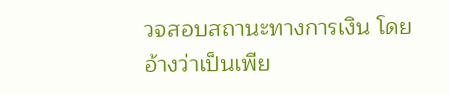วจสอบสถานะทางการเงิน โดยอ้างว่าเป็นเพีย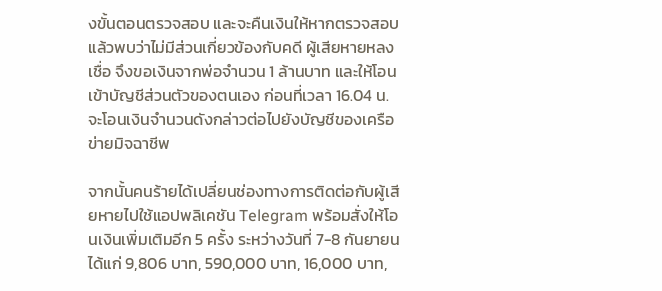งขั้นตอนตรวจสอบ และจะคืนเงินให้หากตรวจสอบแล้วพบว่าไม่มีส่วนเกี่ยวข้องกับคดี ผู้เสียหายหลงเชื่อ จึงขอเงินจากพ่อจำนวน 1 ล้านบาท และให้โอนเข้าบัญชีส่วนตัวของตนเอง ก่อนที่เวลา 16.04 น. จะโอนเงินจำนวนดังกล่าวต่อไปยังบัญชีของเครือข่ายมิจฉาชีพ

จากนั้นคนร้ายได้เปลี่ยนช่องทางการติดต่อกับผู้เสียหายไปใช้แอปพลิเคชัน Telegram พร้อมสั่งให้โอนเงินเพิ่มเติมอีก 5 ครั้ง ระหว่างวันที่ 7-8 กันยายน ได้แก่ 9,806 บาท, 590,000 บาท, 16,000 บาท,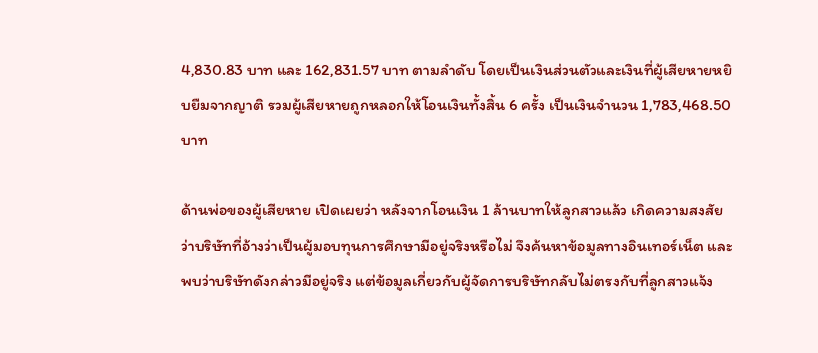4,830.83 บาท และ 162,831.57 บาท ตามลำดับ โดยเป็นเงินส่วนตัวและเงินที่ผู้เสียหายหยิบยืมจากญาติ รวมผู้เสียหายถูกหลอกให้โอนเงินทั้งสิ้น 6 ครั้ง เป็นเงินจำนวน 1,783,468.50 บาท

ด้านพ่อของผู้เสียหาย เปิดเผยว่า หลังจากโอนเงิน 1 ล้านบาทให้ลูกสาวแล้ว เกิดความสงสัยว่าบริษัทที่อ้างว่าเป็นผู้มอบทุนการศึกษามีอยู่จริงหรือไม่ จึงค้นหาข้อมูลทางอินเทอร์เน็ต และพบว่าบริษัทดังกล่าวมีอยู่จริง แต่ข้อมูลเกี่ยวกับผู้จัดการบริษัทกลับไม่ตรงกับที่ลูกสาวแจ้ง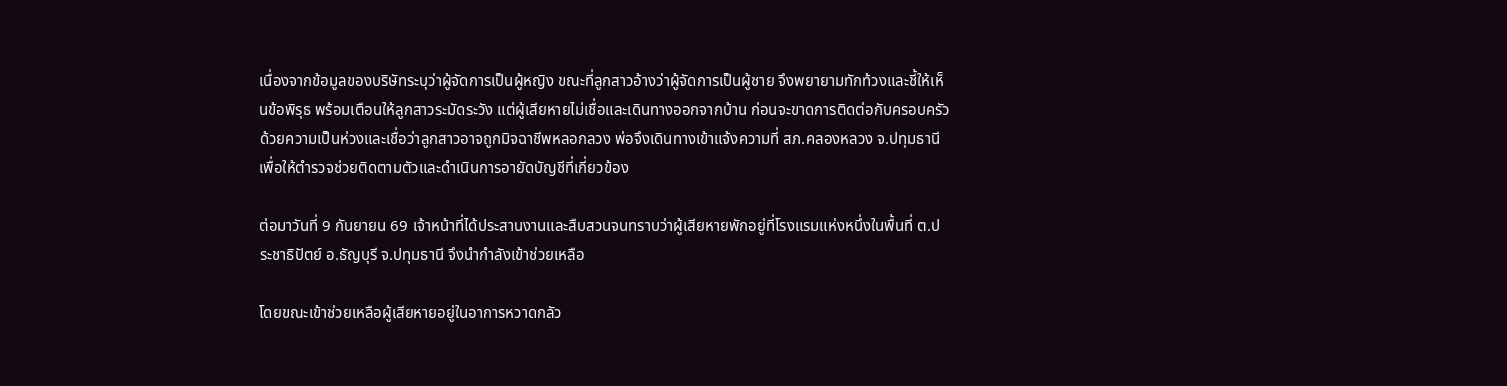เนื่องจากข้อมูลของบริษัทระบุว่าผู้จัดการเป็นผู้หญิง ขณะที่ลูกสาวอ้างว่าผู้จัดการเป็นผู้ชาย จึงพยายามทักท้วงและชี้ให้เห็นข้อพิรุธ พร้อมเตือนให้ลูกสาวระมัดระวัง แต่ผู้เสียหายไม่เชื่อและเดินทางออกจากบ้าน ก่อนจะขาดการติดต่อกับครอบครัว ด้วยความเป็นห่วงและเชื่อว่าลูกสาวอาจถูกมิจฉาชีพหลอกลวง พ่อจึงเดินทางเข้าแจ้งความที่ สภ.คลองหลวง จ.ปทุมธานี เพื่อให้ตำรวจช่วยติดตามตัวและดำเนินการอายัดบัญชีที่เกี่ยวข้อง

ต่อมาวันที่ 9 กันยายน 69 เจ้าหน้าที่ได้ประสานงานและสืบสวนจนทราบว่าผู้เสียหายพักอยู่ที่โรงแรมแห่งหนึ่งในพื้นที่ ต.ประชาธิปัตย์ อ.ธัญบุรี จ.ปทุมธานี จึงนำกำลังเข้าช่วยเหลือ

โดยขณะเข้าช่วยเหลือผู้เสียหายอยู่ในอาการหวาดกลัว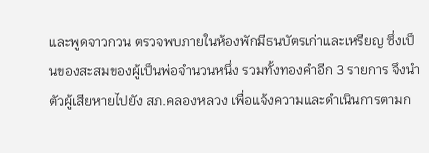และพูดจาวกวน ตรวจพบภายในห้องพักมีธนบัตรเก่าและเหรียญ ซึ่งเป็นของสะสมของผู้เป็นพ่อจำนวนหนึ่ง รวมทั้งทองคำอีก 3 รายการ จึงนำตัวผู้เสียหายไปยัง สภ.คลองหลวง เพื่อแจ้งความและดำเนินการตามก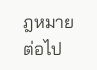ฎหมายต่อไป